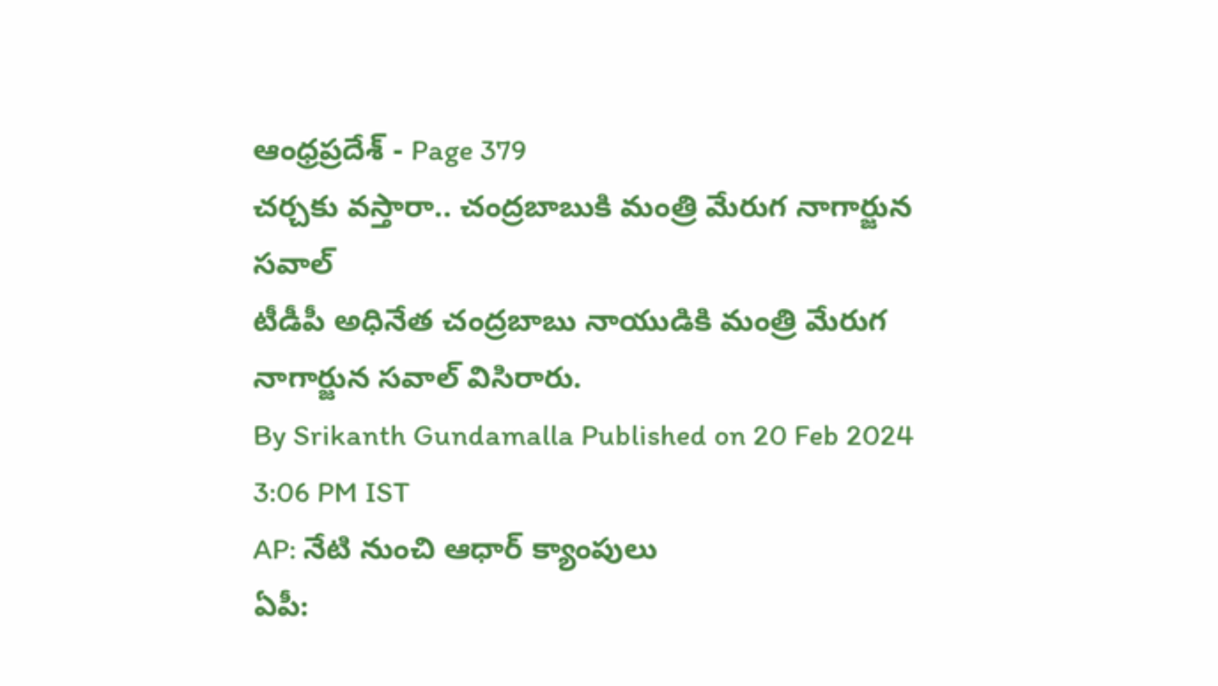ఆంధ్రప్రదేశ్ - Page 379
చర్చకు వస్తారా.. చంద్రబాబుకి మంత్రి మేరుగ నాగార్జున సవాల్
టీడీపీ అధినేత చంద్రబాబు నాయుడికి మంత్రి మేరుగ నాగార్జున సవాల్ విసిరారు.
By Srikanth Gundamalla Published on 20 Feb 2024 3:06 PM IST
AP: నేటి నుంచి ఆధార్ క్యాంపులు
ఏపీ: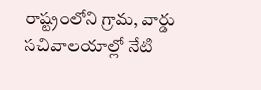రాష్ట్రంలోని గ్రామ, వార్డు సచివాలయాల్లో నేటి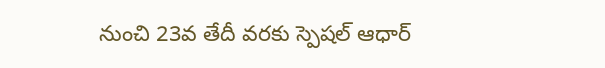నుంచి 23వ తేదీ వరకు స్పెషల్ ఆధార్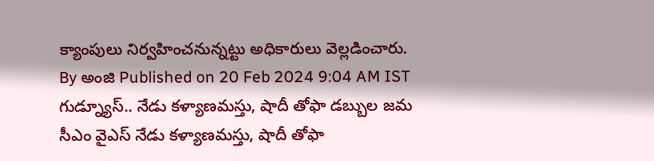క్యాంపులు నిర్వహించనున్నట్టు అధికారులు వెల్లడించారు.
By అంజి Published on 20 Feb 2024 9:04 AM IST
గుడ్న్యూస్.. నేడు కళ్యాణమస్తు, షాదీ తోఫా డబ్బుల జమ
సీఎం వైఎస్ నేడు కళ్యాణమస్తు, షాదీ తోఫా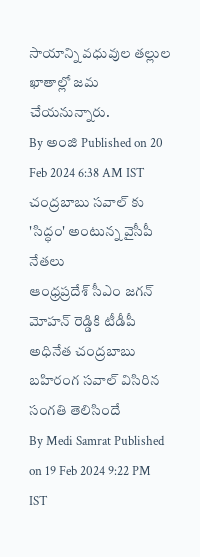సాయాన్ని వధువుల తల్లుల ఖాతాల్లో జమ చేయనున్నారు.
By అంజి Published on 20 Feb 2024 6:38 AM IST
చంద్రబాబు సవాల్ కు 'సిద్ధం' అంటున్న వైసీపీ నేతలు
ఆంధ్రప్రదేశ్ సీఎం జగన్ మోహన్ రెడ్డికి టీడీపీ అధినేత చంద్రబాబు బహిరంగ సవాల్ విసిరిన సంగతి తెలిసిందే
By Medi Samrat Published on 19 Feb 2024 9:22 PM IST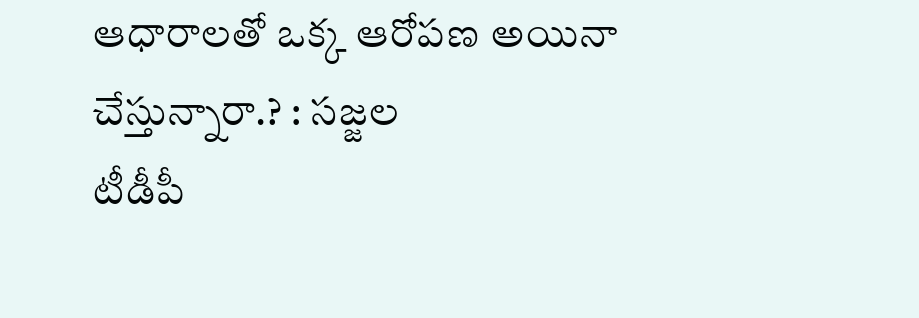ఆధారాలతో ఒక్క ఆరోపణ అయినా చేస్తున్నారా.? : సజ్జల
టీడీపీ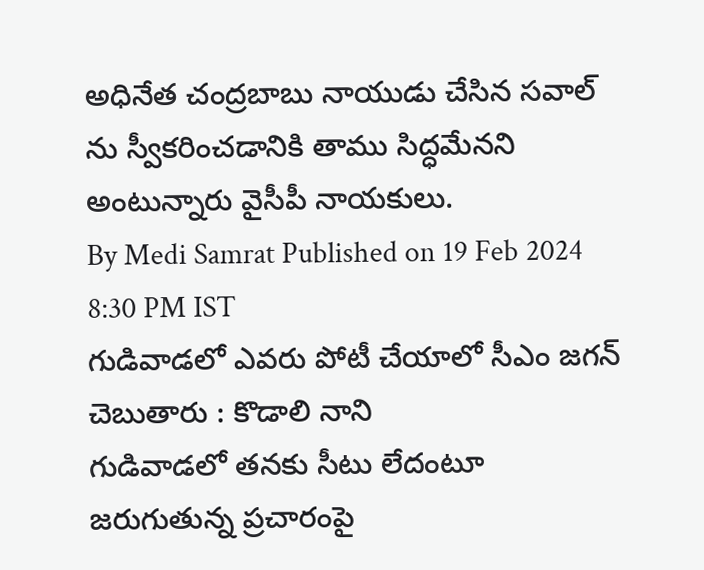అధినేత చంద్రబాబు నాయుడు చేసిన సవాల్ ను స్వీకరించడానికి తాము సిద్ధమేనని అంటున్నారు వైసీపీ నాయకులు.
By Medi Samrat Published on 19 Feb 2024 8:30 PM IST
గుడివాడలో ఎవరు పోటీ చేయాలో సీఎం జగన్ చెబుతారు : కొడాలి నాని
గుడివాడలో తనకు సీటు లేదంటూ జరుగుతున్న ప్రచారంపై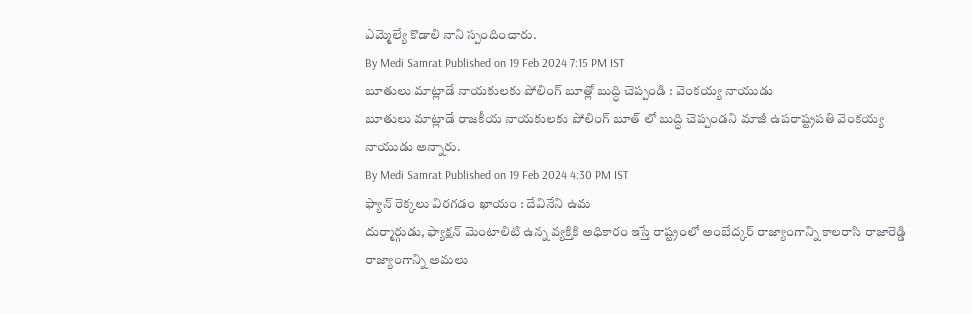ఎమ్మెల్యే కొడాలి నాని స్పందించారు.
By Medi Samrat Published on 19 Feb 2024 7:15 PM IST
బూతులు మాట్లాడే నాయకులకు పోలింగ్ బూత్లో బుద్ధి చెప్పండి : వెంకయ్య నాయుడు
బూతులు మాట్లాడే రాజకీయ నాయకులకు పోలింగ్ బూత్ లో బుద్ధి చెప్పండని మాజీ ఉపరాష్ట్రపతి వెంకయ్య నాయుడు అన్నారు.
By Medi Samrat Published on 19 Feb 2024 4:30 PM IST
ఫ్యాన్ రెక్కలు విరగడం ఖాయం : దేవినేని ఉమ
దుర్మార్గుడు, ఫ్యాక్షన్ మెంటాలిటి ఉన్న వ్యక్తికి అధికారం ఇస్తే రాష్ట్రంలో అంబేద్కర్ రాజ్యాంగాన్ని కాలరాసి రాజారెడ్డి రాజ్యాంగాన్ని అమలు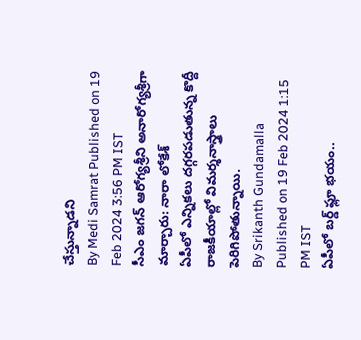చేస్తున్నాడని
By Medi Samrat Published on 19 Feb 2024 3:56 PM IST
సీఎం జగన్ ఆరోగ్యశ్రీని అనారోగ్యశ్రీగా మార్చారు: నారా లోకేశ్
ఏపీలో ఎన్నికలు దగ్గరపడుతున్న కొద్దీ రాజకీయాల్లో విమర్శనాస్త్రాలు పెరిగిపోతున్నాయి.
By Srikanth Gundamalla Published on 19 Feb 2024 1:15 PM IST
ఏపీలో బర్డ్ ఫ్లూ భయం..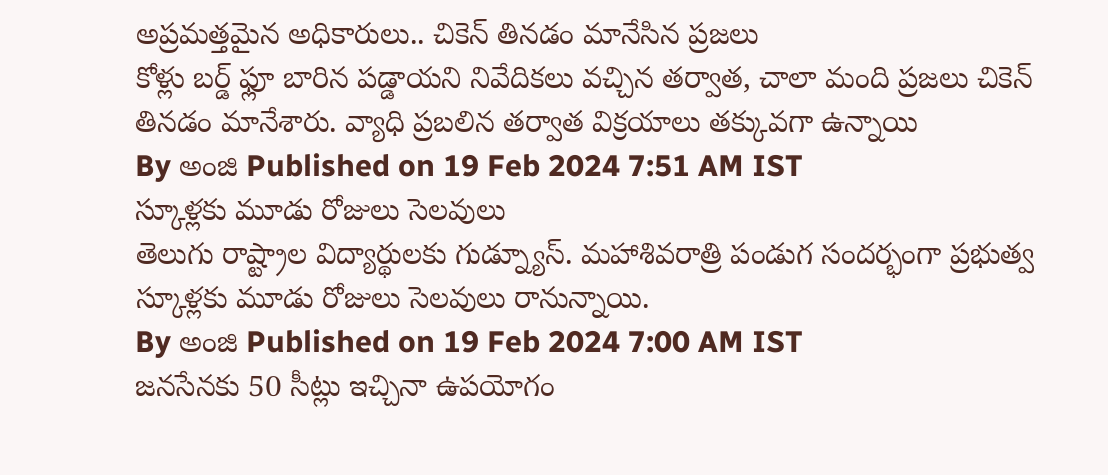అప్రమత్తమైన అధికారులు.. చికెన్ తినడం మానేసిన ప్రజలు
కోళ్లు బర్డ్ ఫ్లూ బారిన పడ్డాయని నివేదికలు వచ్చిన తర్వాత, చాలా మంది ప్రజలు చికెన్ తినడం మానేశారు. వ్యాధి ప్రబలిన తర్వాత విక్రయాలు తక్కువగా ఉన్నాయి
By అంజి Published on 19 Feb 2024 7:51 AM IST
స్కూళ్లకు మూడు రోజులు సెలవులు
తెలుగు రాష్ట్రాల విద్యార్థులకు గుడ్న్యూస్. మహాశివరాత్రి పండుగ సందర్భంగా ప్రభుత్వ స్కూళ్లకు మూడు రోజులు సెలవులు రానున్నాయి.
By అంజి Published on 19 Feb 2024 7:00 AM IST
జనసేనకు 50 సీట్లు ఇచ్చినా ఉపయోగం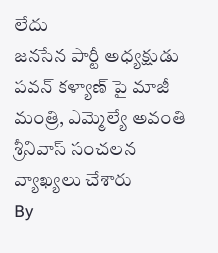లేదు
జనసేన పార్టీ అధ్యక్షుడు పవన్ కళ్యాణ్ పై మాజీ మంత్రి, ఎమ్మెల్యే అవంతి శ్రీనివాస్ సంచలన వ్యాఖ్యలు చేశారు
By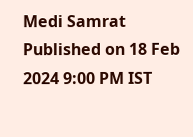Medi Samrat Published on 18 Feb 2024 9:00 PM IST